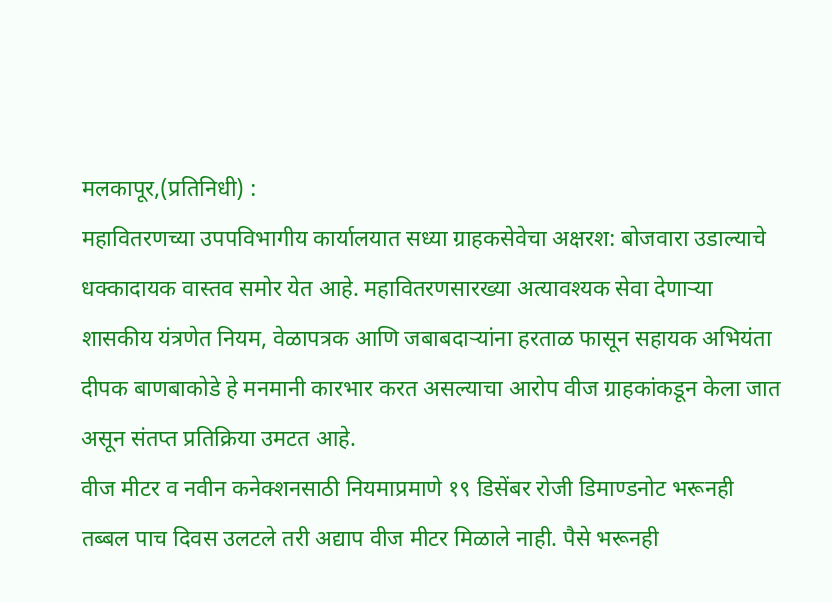मलकापूर,(प्रतिनिधी) :
महावितरणच्या उपपविभागीय कार्यालयात सध्या ग्राहकसेवेचा अक्षरश: बोजवारा उडाल्याचे धक्कादायक वास्तव समोर येत आहे. महावितरणसारख्या अत्यावश्यक सेवा देणाऱ्या शासकीय यंत्रणेत नियम, वेळापत्रक आणि जबाबदाऱ्यांना हरताळ फासून सहायक अभियंता दीपक बाणबाकोडे हे मनमानी कारभार करत असल्याचा आरोप वीज ग्राहकांकडून केला जात असून संतप्त प्रतिक्रिया उमटत आहे.
वीज मीटर व नवीन कनेक्शनसाठी नियमाप्रमाणे १९ डिसेंबर रोजी डिमाण्डनोट भरूनही तब्बल पाच दिवस उलटले तरी अद्याप वीज मीटर मिळाले नाही. पैसे भरूनही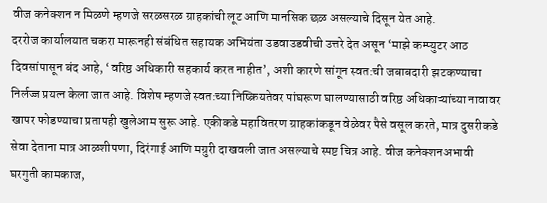वीज कनेक्शन न मिळणे म्हणजे सरळसरळ ग्राहकांची लूट आणि मानसिक छळ असल्याचे दिसून येत आहे.
दररोज कार्यालयात चकरा मारूनही संबंधित सहायक अभियंता उडवाउडवीची उत्तरे देत असून ‘माझे कम्प्युटर आठ दिवसांपासून बंद आहे, ‘वरिष्ठ अधिकारी सहकार्य करत नाहीत’, अशी कारणे सांगून स्वत:ची जबाबदारी झटकण्याचा निर्लज्ज प्रयत्न केला जात आहे. विशेष म्हणजे स्वत:च्या निष्क्रियतेवर पांघरूण घालण्यासाठी वरिष्ठ अधिकाऱ्यांच्या नावावर खापर फोडण्याचा प्रतापही खुलेआम सुरू आहे. एकीकडे महावितरण ग्राहकांकडून वेळेवर पैसे वसूल करते, मात्र दुसरीकडे सेवा देताना मात्र आळशीपणा, दिरंगाई आणि मग्रुरी दाखवली जात असल्याचे स्पष्ट चित्र आहे. वीज कनेक्शनअभावी घरगुती कामकाज,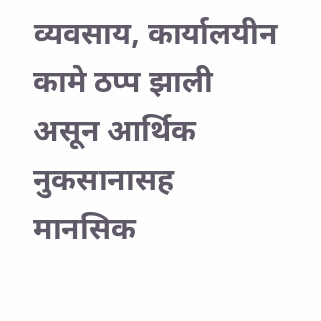व्यवसाय, कार्यालयीन कामे ठप्प झाली असून आर्थिक नुकसानासह मानसिक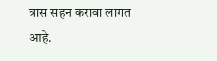त्रास सहन करावा लागत आहे.